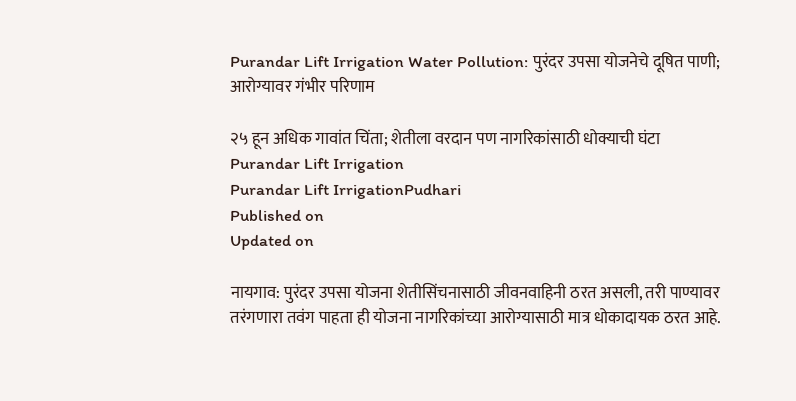Purandar Lift Irrigation Water Pollution: पुरंदर उपसा योजनेचे दूषित पाणी; आरोग्यावर गंभीर परिणाम

२५ हून अधिक गावांत चिंता; शेतीला वरदान पण नागरिकांसाठी धोक्याची घंटा
Purandar Lift Irrigation
Purandar Lift IrrigationPudhari
Published on
Updated on

नायगाव: पुरंदर उपसा योजना शेतीसिंचनासाठी जीवनवाहिनी ठरत असली, तरी पाण्यावर तरंगणारा तवंग पाहता ही योजना नागरिकांच्या आरोग्यासाठी मात्र धोकादायक ठरत आहे.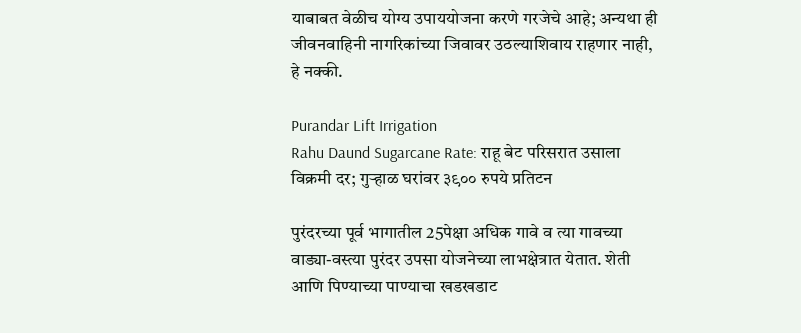याबाबत वेळीच योग्य उपाययोजना करणे गरजेचे आहे; अन्यथा ही जीवनवाहिनी नागरिकांच्या जिवावर उठल्याशिवाय राहणार नाही, हे नक्की.

Purandar Lift Irrigation
Rahu Daund Sugarcane Rate: राहू बेट परिसरात उसाला विक्रमी दर; गुऱ्हाळ घरांवर ३९०० रुपये प्रतिटन

पुरंदरच्या पूर्व भागातील 25पेक्षा अधिक गावे व त्या गावच्या वाड्या-वस्त्या पुरंदर उपसा योजनेच्या लाभक्षेत्रात येतात. शेती आणि पिण्याच्या पाण्याचा खडखडाट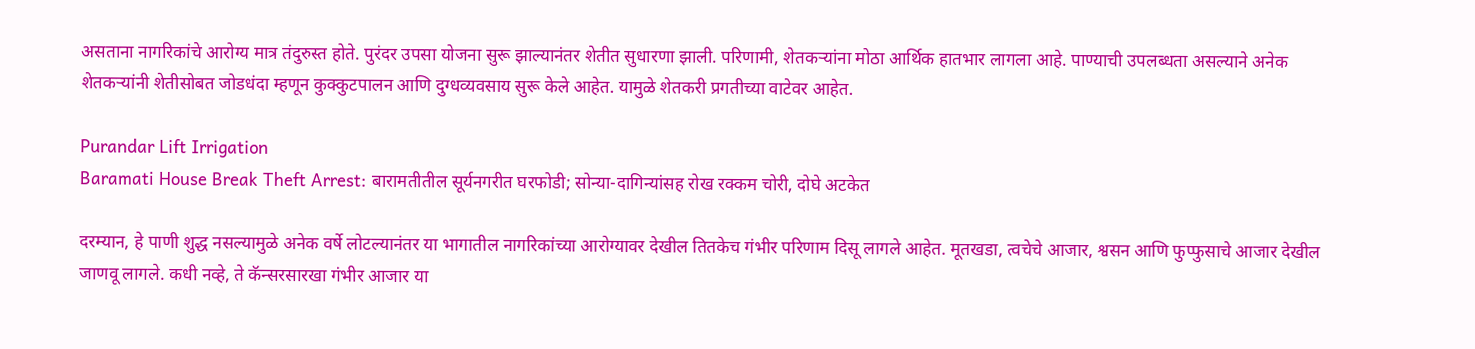असताना नागरिकांचे आरोग्य मात्र तंदुरुस्त होते. पुरंदर उपसा योजना सुरू झाल्यानंतर शेतीत सुधारणा झाली. परिणामी, शेतकऱ्यांना मोठा आर्थिक हातभार लागला आहे. पाण्याची उपलब्धता असल्याने अनेक शेतकऱ्यांनी शेतीसोबत जोडधंदा म्हणून कुक्कुटपालन आणि दुग्धव्यवसाय सुरू केले आहेत. यामुळे शेतकरी प्रगतीच्या वाटेवर आहेत.

Purandar Lift Irrigation
Baramati House Break Theft Arrest: बारामतीतील सूर्यनगरीत घरफोडी; सोन्या-दागिन्यांसह रोख रक्कम चोरी, दोघे अटकेत

दरम्यान, हे पाणी शुद्ध नसल्यामुळे अनेक वर्षे लोटल्यानंतर या भागातील नागरिकांच्या आरोग्यावर देखील तितकेच गंभीर परिणाम दिसू लागले आहेत. मूतखडा, त्वचेचे आजार, श्वसन आणि फुप्फुसाचे आजार देखील जाणवू लागले. कधी नव्हे, ते कॅन्सरसारखा गंभीर आजार या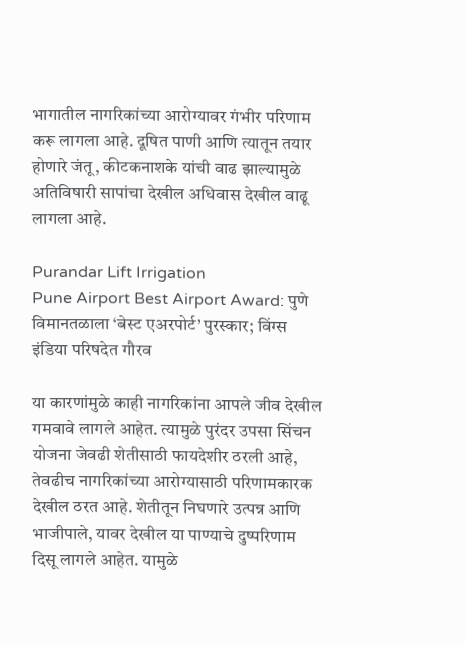भागातील नागरिकांच्या आरोग्यावर गंभीर परिणाम करू लागला आहे. दूषित पाणी आणि त्यातून तयार होणारे जंतू, कीटकनाशके यांची वाढ झाल्यामुळे अतिविषारी सापांचा देखील अधिवास देखील वाढू लागला आहे.

Purandar Lift Irrigation
Pune Airport Best Airport Award: पुणे विमानतळाला ‘बेस्ट एअरपोर्ट’ पुरस्कार; विंग्स इंडिया परिषदेत गौरव

या कारणांमुळे काही नागरिकांना आपले जीव देखील गमवावे लागले आहेत. त्यामुळे पुरंदर उपसा सिंचन योजना जेवढी शेतीसाठी फायदेशीर ठरली आहे, तेवढीच नागरिकांच्या आरोग्यासाठी परिणामकारक देखील ठरत आहे. शेतीतून निघणारे उत्पन्न आणि भाजीपाले, यावर देखील या पाण्याचे दुष्परिणाम दिसू लागले आहेत. यामुळे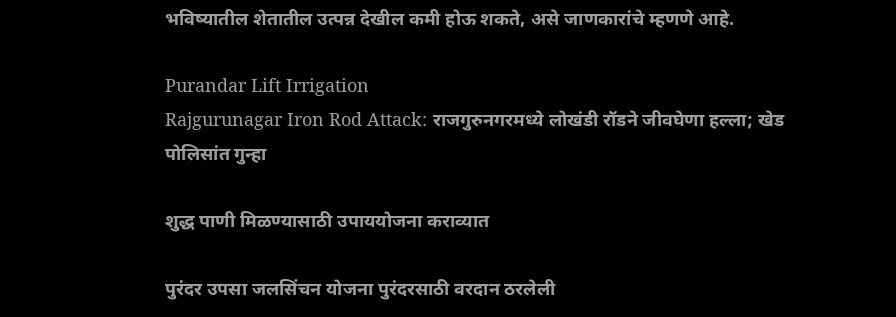भविष्यातील शेतातील उत्पन्न देखील कमी होऊ शकते, असे जाणकारांचे म्हणणे आहे.

Purandar Lift Irrigation
Rajgurunagar Iron Rod Attack: राजगुरुनगरमध्ये लोखंडी रॉडने जीवघेणा हल्ला; खेड पोलिसांत गुन्हा

शुद्ध पाणी मिळण्यासाठी उपाययोजना कराव्यात

पुरंदर उपसा जलसिंचन योजना पुरंदरसाठी वरदान ठरलेली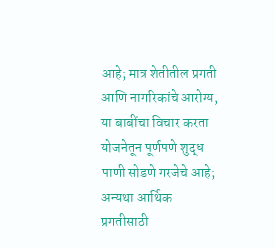आहे; मात्र शेतीतील प्रगती आणि नागरिकांचे आरोग्य, या बाबींचा विचार करता योजनेतून पूर्णपणे शुद्ध पाणी सोडणे गरजेचे आहे; अन्यथा आर्थिक प्रगतीसाठी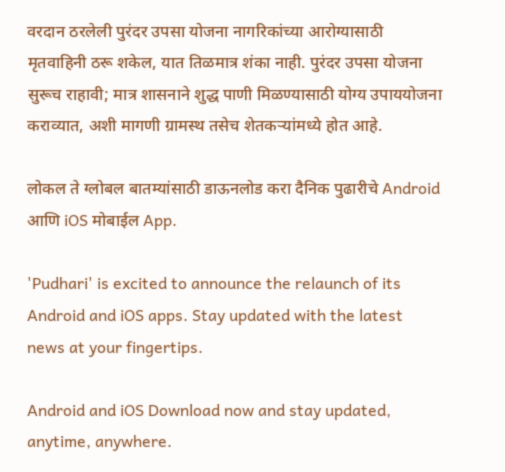वरदान ठरलेली पुरंदर उपसा योजना नागरिकांच्या आरोग्यासाठी मृतवाहिनी ठरू शकेल, यात तिळमात्र शंका नाही. पुरंदर उपसा योजना सुरूच राहावी; मात्र शासनाने शुद्ध पाणी मिळण्यासाठी योग्य उपाययोजना कराव्यात, अशी मागणी ग्रामस्थ तसेच शेतकऱ्यांमध्ये होत आहे.

लोकल ते ग्लोबल बातम्यांसाठी डाऊनलोड करा दैनिक पुढारीचे Android आणि iOS मोबाईल App.

'Pudhari' is excited to announce the relaunch of its Android and iOS apps. Stay updated with the latest news at your fingertips.

Android and iOS Download now and stay updated, anytime, anywhere.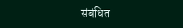संबंधित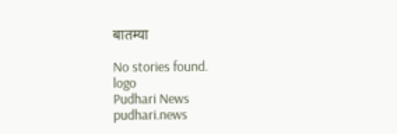बातम्या

No stories found.
logo
Pudhari News
pudhari.news